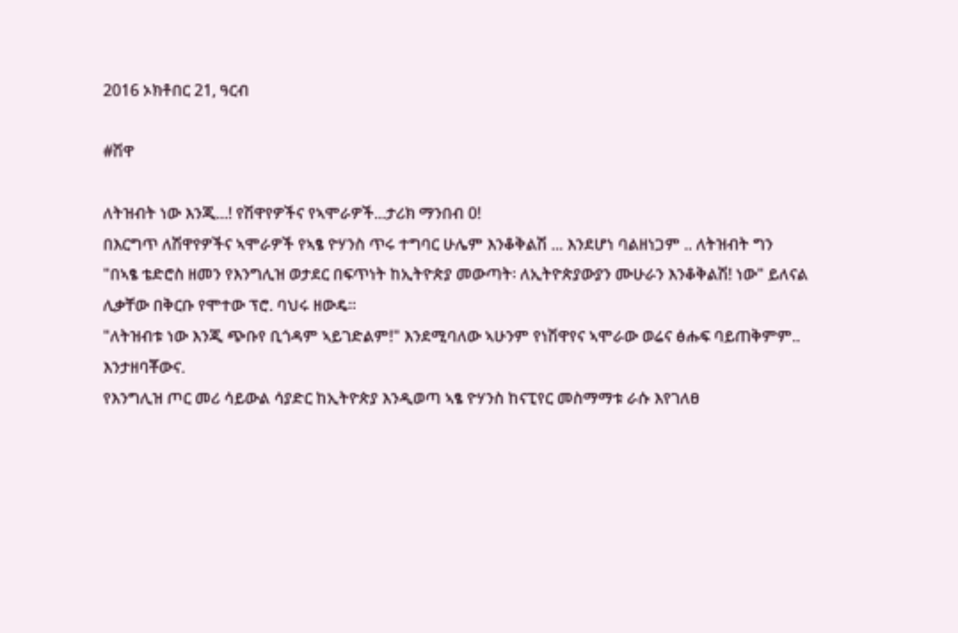2016 ኦክቶበር 21, ዓርብ

#ሽዋ

ለትዝብት ነው እንጂ...! የሽዋየዎችና የኣሞራዎች...ታሪክ ማንበብ 0!
በእርግጥ ለሽዋየዎችና ኣሞራዎች የኣፄ ዮሃንስ ጥሩ ተግባር ሁሌም እንቆቅልሽ ... እንደሆነ ባልዘነጋም .. ለትዝብት ግን
"በኣፄ ቴድሮስ ዘመን የእንግሊዝ ወታደር በፍጥነት ከኢትዮጵያ መውጣት፡ ለኢትዮጵያውያን ሙሁራን እንቆቅልሽ! ነው" ይለናል ሊቃቸው በቅርቡ የሞተው ፕሮ. ባህሩ ዘውዴ።
"ለትዝብቱ ነው እንጂ ጭቡየ ቢጎዳም ኣይገድልም!" እንደሚባለው ኣሁንም የነሽዋየና ኣሞራው ወሬና ፅሑፍ ባይጠቅምም.. እንታዘባቾውና.
የእንግሊዝ ጦር መሪ ሳይውል ሳያድር ከኢትዮጵያ እንዲወጣ ኣፄ ዮሃንስ ከናፒየር መስማማቱ ራሱ እየገለፀ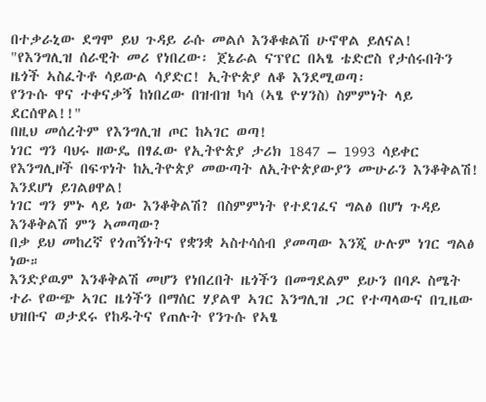በተቃራኒው ደግሞ ይህ ጉዳይ ራሱ መልሶ እንቆቁልሽ ሁኖዋል ይለናል!
"የእንግሊዝ ሰራዊት መሪ የነበረው፡ ጀኔራል ናፕየር በኣፄ ቴድሮስ የታሰሩበትን ዜጎች ኣስፈትቶ ሳይውል ሳያድር! ኢትዮጵያ ለቆ እንደሚወጣ፡
የንጉሱ ዋና ተቀናቃኝ ከነበረው በዝብዝ ካሳ (ኣፄ ዮሃንስ) ስምምነት ላይ ደርሰዋል!!"
በዚህ መሰረትም የእንግሊዝ ጦር ከኣገር ወጣ!
ነገር ግን ባህሩ ዘውዴ በፃፈው የኢትዮጵያ ታሪክ 1847 – 1993 ሳይቀር የእንግሊዞች በፍጥነት ከኢትዮጵያ መውጣት ለኢትዮጵያውያን ሙሁራን እንቆቅልሽ! እንደሆነ ይገልፀዋል!
ነገር ግን ምኑ ላይ ነው እንቆቅልሽ? በስምምነት የተደገፈና ግልፅ በሆነ ጉዳይ እንቆቅልሽ ምን ኣመጣው?
በቃ ይህ መከረኛ የጎጠኝነትና የቋንቋ ኣስተሳሰብ ያመጣው እንጂ ሁሉም ነገር ግልፅ ነው።
እንድያዉም እንቆቅልሽ መሆን የነበረበት ዜጎችን በመግደልም ይሁን በባዶ ስሜት ተራ የውጭ ኣገር ዜጎችን በማሰር ሃያልዋ ኣገር እንግሊዝ ጋር የተጣላውና በጊዜው ህዝቡና ወታደሩ የከዱትና የጠሉት የንጉሱ የኣፄ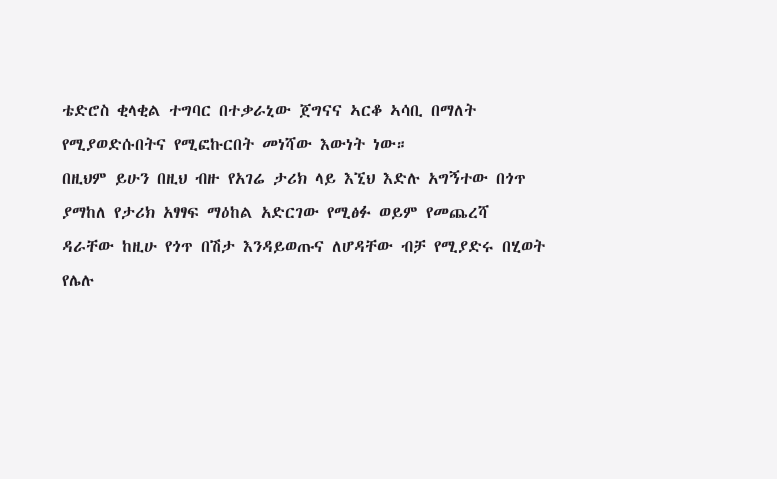ቴድሮስ ቂላቂል ተግባር በተቃራኒው ጀግናና ኣርቆ ኣሳቢ በማለት የሚያወድሱበትና የሚፎኩርበት መነሻው እውነት ነው።
በዚህም ይሁን በዚህ ብዙ የአገሬ ታሪክ ላይ እኚህ እድሉ አግኝተው በጎጥ ያማከለ የታሪክ አፃፃፍ ማዕከል አድርገው የሚፅፉ ወይም የመጨረሻ ዳራቸው ከዚሁ የጎጥ በሽታ እንዳይወጡና ለሆዳቸው ብቻ የሚያድሩ በሂወት የሌሉ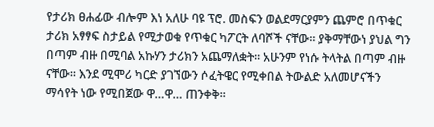የታሪክ ፀሐፊው ብሎም እነ አለሁ ባዩ ፕሮ. መስፍን ወልደማርያምን ጨምሮ በጥቁር ታሪክ አፃፃፍ ስታይል የሚታወቁ የጥቁር ካፖርት ለባሾች ናቸው፡፡ ያቅማቸውነ ያህል ግን በጣም ብዙ በሚባል አኩሃን ታሪክን አጨማለቋት፡፡ አሁንም የነሱ ትላትል በጣም ብዙ ናቸው፡፡ እንደ ሚሞሪ ካርድ ያገኘውን ሶፈትዌር የሚቀበል ትውልድ አለመሆናችን ማሳየት ነው የሚበጀው ዋ…ዋ… ጠንቀቅ፡፡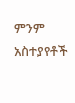ምንም አስተያየቶች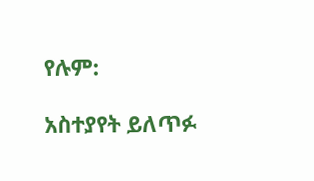የሉም:

አስተያየት ይለጥፉ